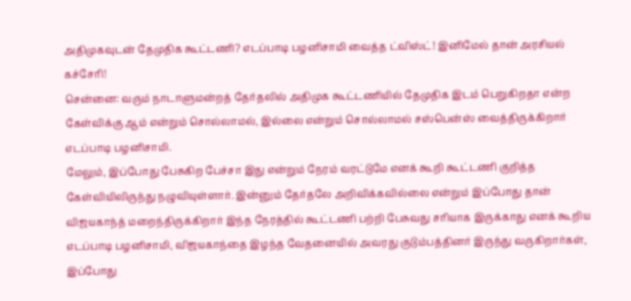அதிமுகவுடன் தேமுதிக கூட்டணி? எடப்பாடி பழனிசாமி வைத்த ட்விஸ்ட்! இனிமேல் தான் அரசியல் கச்சேரி!
சென்னை: வரும் நாடாளுமன்றத் தேர்தலில் அதிமுக கூட்டணியில் தேமுதிக இடம் பெறுகிறதா என்ற கேள்விக்கு ஆம் என்றும் சொல்லாமல், இல்லை என்றும் சொல்லாமல் சஸ்பென்ஸ் வைத்திருக்கிறார் எடப்பாடி பழனிசாமி.
மேலும், இப்போது பேசுகிற பேச்சா இது என்றும் நேரம் வரட்டுமே எனக் கூறி கூட்டணி குறித்த கேள்வியிலிருந்து நழுவியுள்ளார். இன்னும் தேர்தலே அறிவிக்கவில்லை என்றும் இப்போது தான் விஜயகாந்த் மறைந்திருக்கிறார் இந்த நேரத்தில் கூட்டணி பற்றி பேசுவது சரியாக இருக்காது எனக் கூறிய எடப்பாடி பழனிசாமி, விஜயகாந்தை இழந்த வேதனையில் அவரது குடும்பத்தினர் இருந்து வருகிறார்கள், இப்போது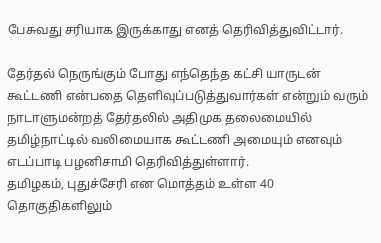பேசுவது சரியாக இருக்காது எனத் தெரிவித்துவிட்டார்.

தேர்தல் நெருங்கும் போது எந்தெந்த கட்சி யாருடன் கூட்டணி என்பதை தெளிவுப்படுத்துவார்கள் என்றும் வரும் நாடாளுமன்றத் தேர்தலில் அதிமுக தலைமையில் தமிழ்நாட்டில் வலிமையாக கூட்டணி அமையும் எனவும் எடப்பாடி பழனிசாமி தெரிவித்துள்ளார்.
தமிழகம், புதுச்சேரி என மொத்தம் உள்ள 40 தொகுதிகளிலும்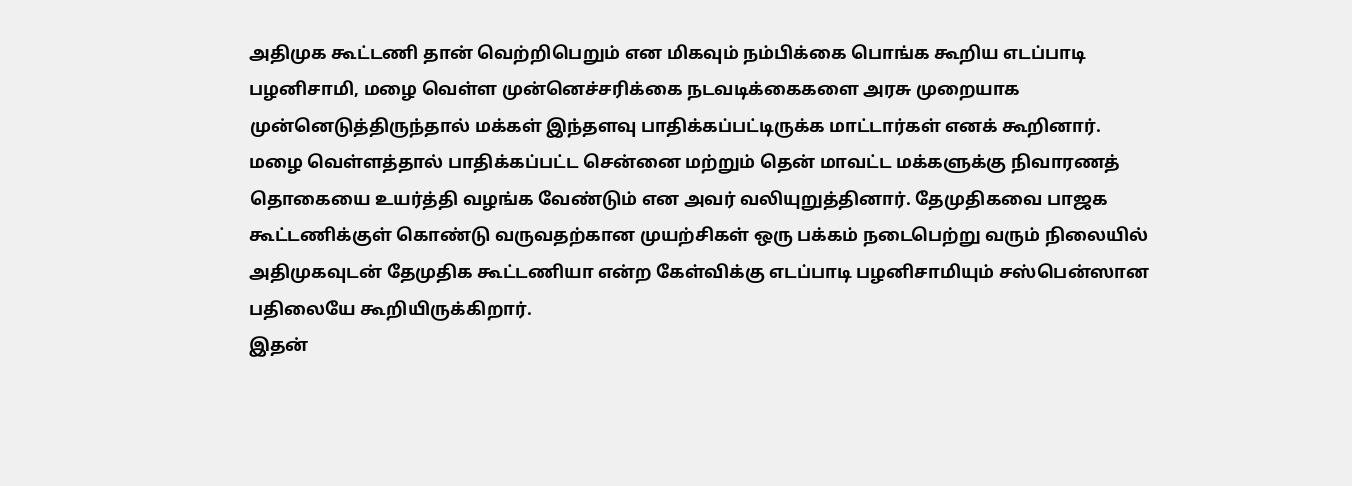அதிமுக கூட்டணி தான் வெற்றிபெறும் என மிகவும் நம்பிக்கை பொங்க கூறிய எடப்பாடி பழனிசாமி, மழை வெள்ள முன்னெச்சரிக்கை நடவடிக்கைகளை அரசு முறையாக முன்னெடுத்திருந்தால் மக்கள் இந்தளவு பாதிக்கப்பட்டிருக்க மாட்டார்கள் எனக் கூறினார்.
மழை வெள்ளத்தால் பாதிக்கப்பட்ட சென்னை மற்றும் தென் மாவட்ட மக்களுக்கு நிவாரணத் தொகையை உயர்த்தி வழங்க வேண்டும் என அவர் வலியுறுத்தினார். தேமுதிகவை பாஜக கூட்டணிக்குள் கொண்டு வருவதற்கான முயற்சிகள் ஒரு பக்கம் நடைபெற்று வரும் நிலையில் அதிமுகவுடன் தேமுதிக கூட்டணியா என்ற கேள்விக்கு எடப்பாடி பழனிசாமியும் சஸ்பென்ஸான பதிலையே கூறியிருக்கிறார்.
இதன்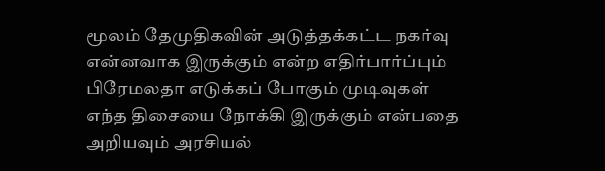மூலம் தேமுதிகவின் அடுத்தக்கட்ட நகர்வு என்னவாக இருக்கும் என்ற எதிர்பார்ப்பும் பிரேமலதா எடுக்கப் போகும் முடிவுகள் எந்த திசையை நோக்கி இருக்கும் என்பதை அறியவும் அரசியல்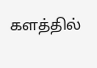களத்தில்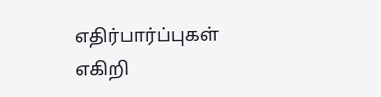எதிர்பார்ப்புகள் எகிறி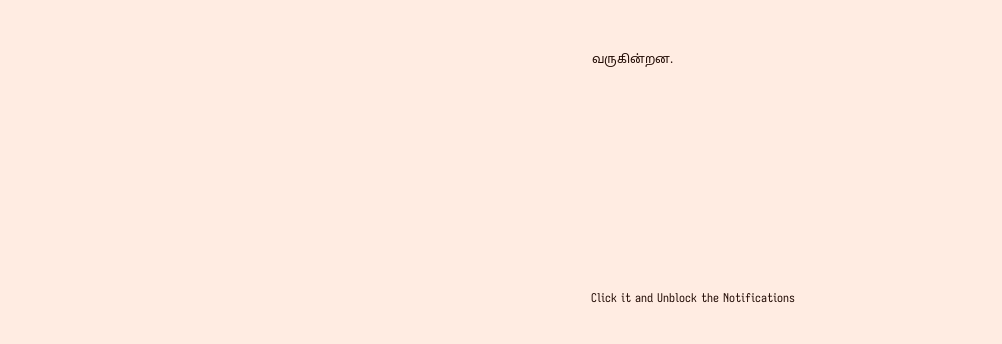வருகின்றன.












Click it and Unblock the Notifications